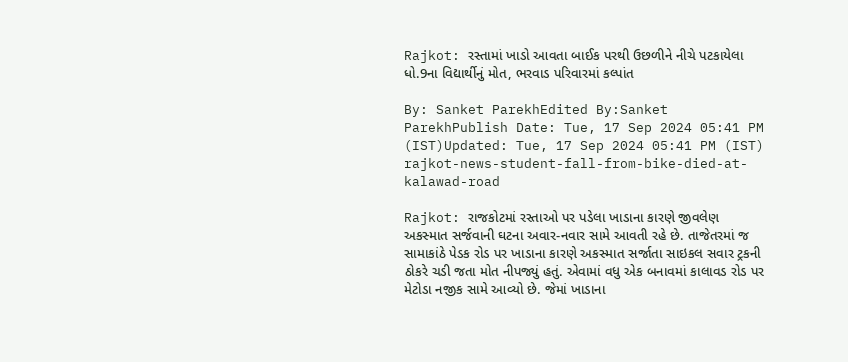Rajkot: રસ્તામાં ખાડો આવતા બાઈક પરથી ઉછળીને નીચે પટકાયેલા ધો.9ના વિદ્યાર્થીનું મોત, ભરવાડ પરિવારમાં કલ્પાંત

By: Sanket ParekhEdited By:Sanket ParekhPublish Date: Tue, 17 Sep 2024 05:41 PM (IST)Updated: Tue, 17 Sep 2024 05:41 PM (IST)
rajkot-news-student-fall-from-bike-died-at-kalawad-road

Rajkot: રાજકોટમાં રસ્તાઓ પર પડેલા ખાડાના કારણે જીવલેણ અકસ્માત સર્જવાની ઘટના અવાર-નવાર સામે આવતી રહે છે. તાજેતરમાં જ સામાકાંઠે પેડક રોડ પર ખાડાના કારણે અકસ્માત સર્જાતા સાઇકલ સવાર ટ્રકની ઠોકરે ચડી જતા મોત નીપજ્યું હતું. એવામાં વધુ એક બનાવમાં કાલાવડ રોડ પર મેટોડા નજીક સામે આવ્યો છે. જેમાં ખાડાના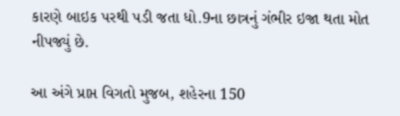કારણે બાઇક પરથી પડી જતા ધો.9ના છાત્રનું ગંભીર ઇજા થતા મોત નીપજ્યું છે.

આ અંગે પ્રાપ્ત વિગતો મુજબ, શહેરના 150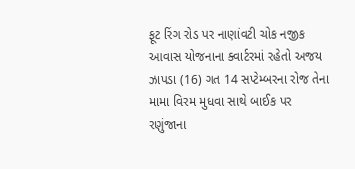ફૂટ રિંગ રોડ પર નાણાંવટી ચોક નજીક આવાસ યોજનાના ક્વાર્ટરમાં રહેતો અજય ઝાપડા (16) ગત 14 સપ્ટેમ્બરના રોજ તેના મામા વિરમ મુધવા સાથે બાઈક પર રણુંજાના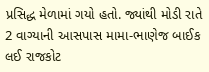પ્રસિદ્ધ મેળામાં ગયો હતો. જ્યાંથી મોડી રાતે 2 વાગ્યાની આસપાસ મામા-ભાણેજ બાઈક લઈ રાજકોટ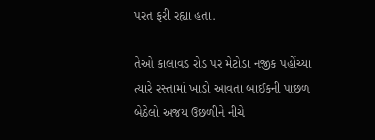પરત ફરી રહ્યા હતા.

તેઓ કાલાવડ રોડ પર મેટોડા નજીક પહોંચ્યા ત્યારે રસ્તામાં ખાડો આવતા બાઈકની પાછળ બેઠેલો અજય ઉછળીને નીચે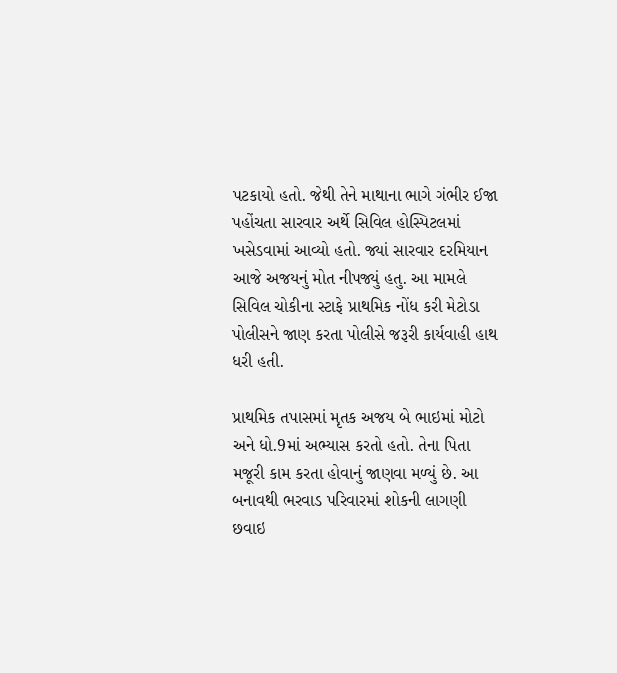પટકાયો હતો. જેથી તેને માથાના ભાગે ગંભીર ઈજા પહોંચતા સારવાર અર્થે સિવિલ હોસ્પિટલમાં ખસેડવામાં આવ્યો હતો. જ્યાં સારવાર દરમિયાન આજે અજયનું મોત નીપજ્યું હતુ. આ મામલે સિવિલ ચોકીના સ્ટાફે પ્રાથમિક નોંધ કરી મેટોડા પોલીસને જાણ કરતા પોલીસે જરૂરી કાર્યવાહી હાથ ધરી હતી.

પ્રાથમિક તપાસમાં મૃતક અજય બે ભાઇમાં મોટો અને ધો.9માં અભ્યાસ કરતો હતો. તેના પિતા મજૂરી કામ કરતા હોવાનું જાણવા મળ્યું છે. આ બનાવથી ભરવાડ પરિવારમાં શોકની લાગણી છવાઇ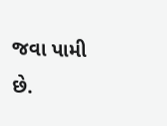જવા પામી છે.